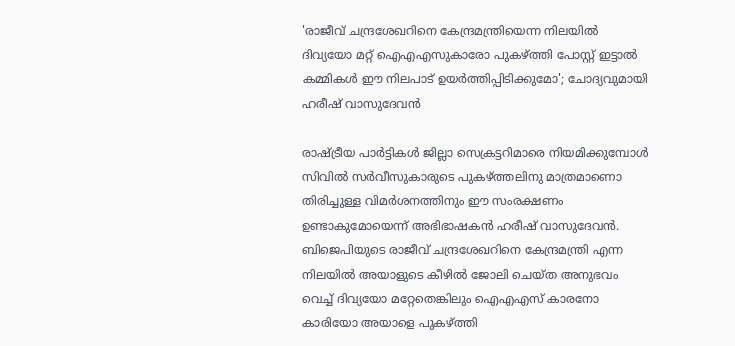'രാജീവ് ചന്ദ്രശേഖറിനെ കേന്ദ്രമന്ത്രിയെന്ന നിലയില്‍ ദിവ്യയോ മറ്റ് ഐഎഎസുകാരോ പുകഴ്ത്തി പോസ്റ്റ് ഇട്ടാല്‍ കമ്മികള്‍ ഈ നിലപാട് ഉയര്‍ത്തിപ്പിടിക്കുമോ'; ചോദ്യവുമായി ഹരീഷ് വാസുദേവന്‍

രാഷ്ട്രീയ പാര്‍ട്ടികള്‍ ജില്ലാ സെക്രട്ടറിമാരെ നിയമിക്കുമ്പോള്‍ സിവില്‍ സര്‍വീസുകാരുടെ പുകഴ്ത്തലിനു മാത്രമാണൊ തിരിച്ചുള്ള വിമര്‍ശനത്തിനും ഈ സംരക്ഷണം ഉണ്ടാകുമോയെന്ന് അഭിഭാഷകന്‍ ഹരീഷ് വാസുദേവന്‍. ബിജെപിയുടെ രാജീവ് ചന്ദ്രശേഖറിനെ കേന്ദ്രമന്ത്രി എന്ന നിലയില്‍ അയാളുടെ കീഴില്‍ ജോലി ചെയ്ത അനുഭവം വെച്ച് ദിവ്യയോ മറ്റേതെങ്കിലും ഐഎഎസ് കാരനോ കാരിയോ അയാളെ പുകഴ്ത്തി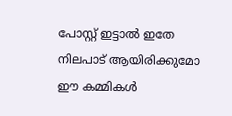പോസ്റ്റ് ഇട്ടാല്‍ ഇതേ നിലപാട് ആയിരിക്കുമോ ഈ കമ്മികള്‍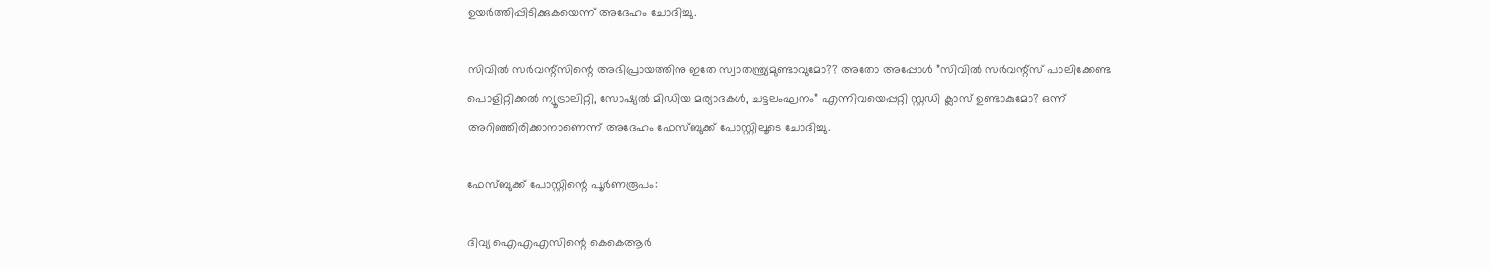ഉയര്‍ത്തിപ്പിടിക്കുകയെന്ന് അദേഹം ചോദിച്ചു.

സിവില്‍ സര്‍വന്റ്‌സിന്റെ അഭിപ്രായത്തിനു ഇതേ സ്വാതന്ത്ര്യമുണ്ടാവുമോ?? അതോ അപ്പോള്‍ ”സിവില്‍ സര്‍വന്റ്‌സ് പാലിക്കേണ്ട പൊളിറ്റിക്കല്‍ ന്യൂട്രാലിറ്റി, സോഷ്യല്‍ മിഡിയ മര്യാദകള്‍, ചട്ടലംഘനം” എന്നിവയെപ്പറ്റി സ്റ്റഡി ക്ലാസ് ഉണ്ടാകുമോ? ഒന്ന് അറിഞ്ഞിരിക്കാനാണെന്ന് അദേഹം ഫേസ്ബുക്ക് പോസ്റ്റിലൂടെ ചോദിച്ചു.

ഫേസ്ബുക്ക് പോസ്റ്റിന്റെ പൂര്‍ണരൂപം:

ദിവ്യ ഐഎഎസിന്റെ കെകെആര്‍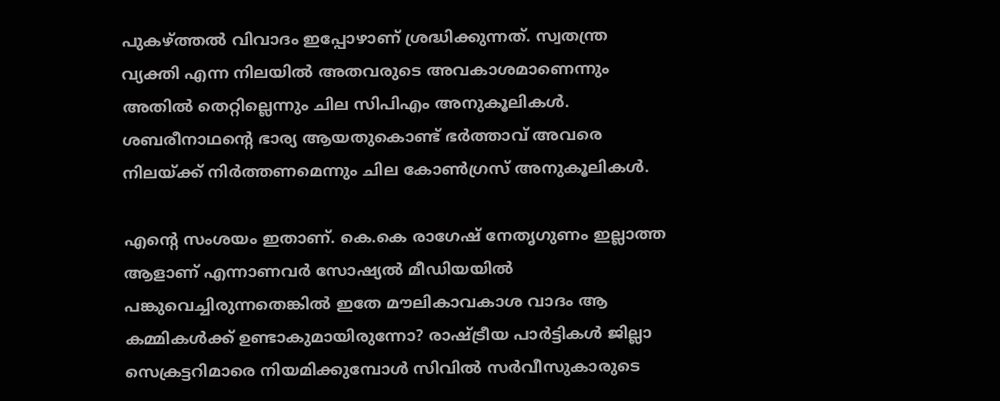പുകഴ്ത്തല്‍ വിവാദം ഇപ്പോഴാണ് ശ്രദ്ധിക്കുന്നത്. സ്വതന്ത്ര വ്യക്തി എന്ന നിലയില്‍ അതവരുടെ അവകാശമാണെന്നും അതില്‍ തെറ്റില്ലെന്നും ചില സിപിഎം അനുകൂലികള്‍. ശബരീനാഥന്റെ ഭാര്യ ആയതുകൊണ്ട് ഭര്‍ത്താവ് അവരെ നിലയ്ക്ക് നിര്‍ത്തണമെന്നും ചില കോണ്‍ഗ്രസ് അനുകൂലികള്‍.

എന്റെ സംശയം ഇതാണ്. കെ.കെ രാഗേഷ് നേതൃഗുണം ഇല്ലാത്ത ആളാണ് എന്നാണവര്‍ സോഷ്യല്‍ മീഡിയയില്‍ പങ്കുവെച്ചിരുന്നതെങ്കില്‍ ഇതേ മൗലികാവകാശ വാദം ആ കമ്മികള്‍ക്ക് ഉണ്ടാകുമായിരുന്നോ? രാഷ്ട്രീയ പാര്‍ട്ടികള്‍ ജില്ലാ സെക്രട്ടറിമാരെ നിയമിക്കുമ്പോള്‍ സിവില്‍ സര്‍വീസുകാരുടെ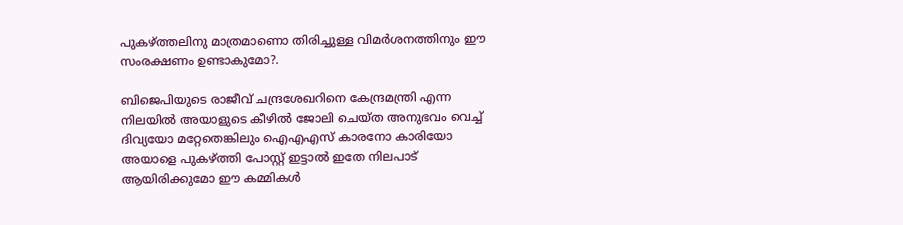പുകഴ്ത്തലിനു മാത്രമാണൊ തിരിച്ചുള്ള വിമര്‍ശനത്തിനും ഈ സംരക്ഷണം ഉണ്ടാകുമോ?.

ബിജെപിയുടെ രാജീവ് ചന്ദ്രശേഖറിനെ കേന്ദ്രമന്ത്രി എന്ന നിലയില്‍ അയാളുടെ കീഴില്‍ ജോലി ചെയ്ത അനുഭവം വെച്ച് ദിവ്യയോ മറ്റേതെങ്കിലും ഐഎഎസ് കാരനോ കാരിയോ അയാളെ പുകഴ്ത്തി പോസ്റ്റ് ഇട്ടാല്‍ ഇതേ നിലപാട് ആയിരിക്കുമോ ഈ കമ്മികള്‍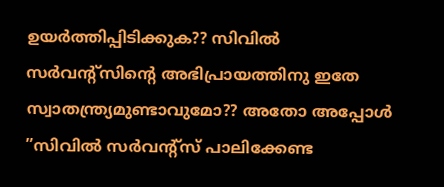ഉയര്‍ത്തിപ്പിടിക്കുക?? സിവില്‍ സര്‍വന്റ്‌സിന്റെ അഭിപ്രായത്തിനു ഇതേ സ്വാതന്ത്ര്യമുണ്ടാവുമോ?? അതോ അപ്പോള്‍ ”സിവില്‍ സര്‍വന്റ്‌സ് പാലിക്കേണ്ട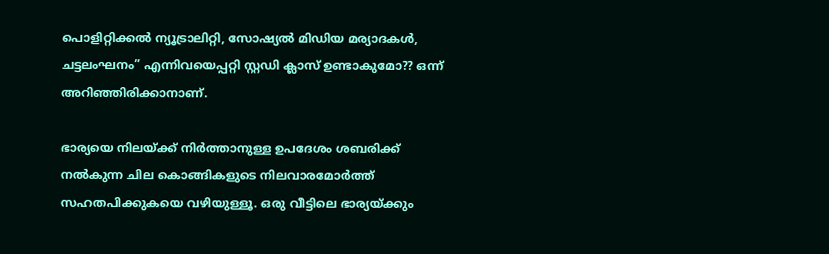പൊളിറ്റിക്കല്‍ ന്യൂട്രാലിറ്റി, സോഷ്യല്‍ മിഡിയ മര്യാദകള്‍, ചട്ടലംഘനം” എന്നിവയെപ്പറ്റി സ്റ്റഡി ക്ലാസ് ഉണ്ടാകുമോ?? ഒന്ന് അറിഞ്ഞിരിക്കാനാണ്.

ഭാര്യയെ നിലയ്ക്ക് നിര്‍ത്താനുള്ള ഉപദേശം ശബരിക്ക് നല്‍കുന്ന ചില കൊങ്ങികളുടെ നിലവാരമോര്‍ത്ത് സഹതപിക്കുകയെ വഴിയുള്ളൂ. ഒരു വീട്ടിലെ ഭാര്യയ്ക്കും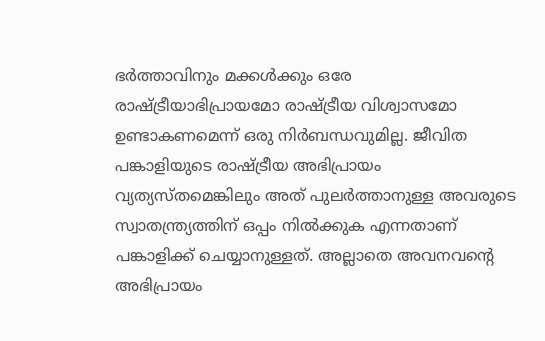ഭര്‍ത്താവിനും മക്കള്‍ക്കും ഒരേ രാഷ്ട്രീയാഭിപ്രായമോ രാഷ്ട്രീയ വിശ്വാസമോ ഉണ്ടാകണമെന്ന് ഒരു നിര്‍ബന്ധവുമില്ല. ജീവിത പങ്കാളിയുടെ രാഷ്ട്രീയ അഭിപ്രായം വ്യത്യസ്തമെങ്കിലും അത് പുലര്‍ത്താനുള്ള അവരുടെ സ്വാതന്ത്ര്യത്തിന് ഒപ്പം നില്‍ക്കുക എന്നതാണ് പങ്കാളിക്ക് ചെയ്യാനുള്ളത്. അല്ലാതെ അവനവന്റെ അഭിപ്രായം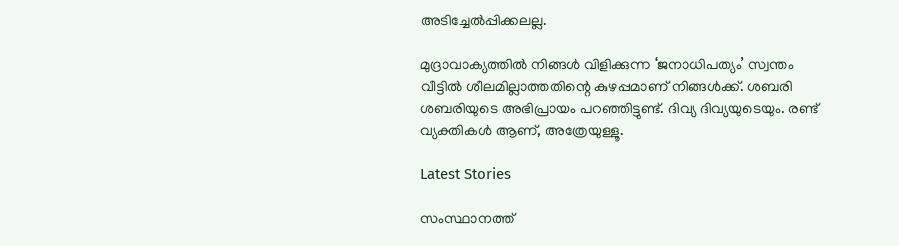അടിച്ചേല്‍പ്പിക്കലല്ല.

മുദ്രാവാക്യത്തില്‍ നിങ്ങള്‍ വിളിക്കുന്ന ‘ജനാധിപത്യം’ സ്വന്തം വീട്ടില്‍ ശീലമില്ലാത്തതിന്റെ കുഴപ്പമാണ് നിങ്ങള്‍ക്ക്. ശബരി ശബരിയുടെ അഭിപ്രായം പറഞ്ഞിട്ടുണ്ട്. ദിവ്യ ദിവ്യയുടെയും. രണ്ട് വ്യക്തികള്‍ ആണ്, അത്രേയുള്ളൂ.

Latest Stories

സംസ്ഥാനത്ത്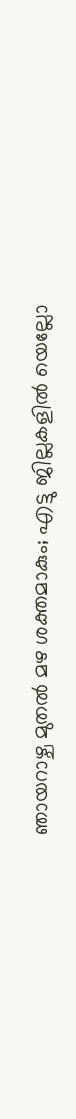ഞായറാഴ്ച മുതല്‍ മഴ ശക്തമാകും; എട്ടു ജില്ലകളില്‍ യെല്ലോ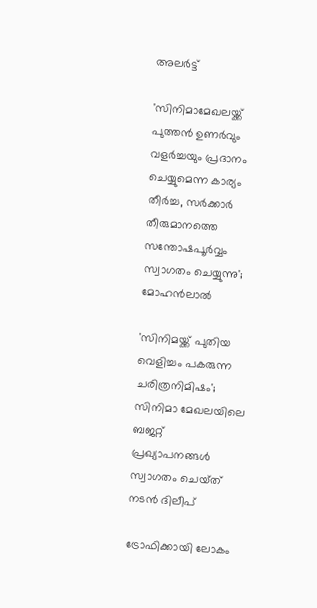അലര്‍ട്ട്

'സിനിമാമേഖലയ്ക്ക് പുത്തന്‍ ഉണര്‍വും വളര്‍ച്ചയും പ്രദാനം ചെയ്യുമെന്ന കാര്യം തീര്‍ച്ച, സര്‍ക്കാര്‍ തീരുമാനത്തെ സന്തോഷപൂര്‍വ്വം സ്വാഗതം ചെയ്യുന്നു'; മോഹൻലാൽ

'സിനിമയ്ക്ക് പുതിയ വെളിച്ചം പകരുന്ന ചരിത്രനിമിഷം'; സിനിമാ മേഖലയിലെ ബജറ്റ് പ്രഖ്യാപനങ്ങൾ സ്വാഗതം ചെയ്‌ത് നടൻ ദിലീപ്

ട്രോഫിക്കായി ലോകം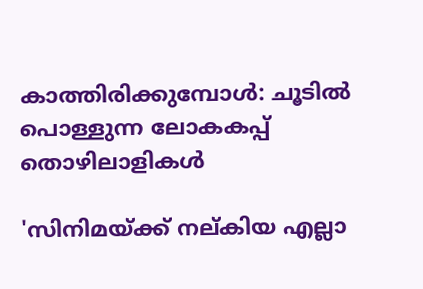കാത്തിരിക്കുമ്പോൾ: ചൂടിൽ പൊള്ളുന്ന ലോകകപ്പ് തൊഴിലാളികൾ

'സിനിമയ്ക്ക് നല്കിയ എല്ലാ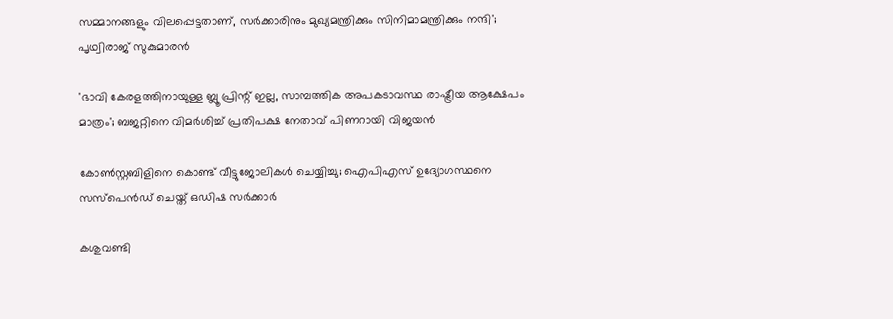സമ്മാനങ്ങളും വിലപ്പെട്ടതാണ്, സർക്കാരിനും മുഖ്യമന്ത്രിക്കും സിനിമാമന്ത്രിക്കും നന്ദി'; പൃഥ്വിരാജ് സുകുമാരൻ

'ഭാവി കേരളത്തിനായുള്ള ബ്ലൂ പ്രിന്റ് ഇല്ല, സാമ്പത്തിക അപകടാവസ്ഥ രാഷ്ട്രീയ ആക്ഷേപം മാത്രം'; ബജറ്റിനെ വിമർശിച്ച് പ്രതിപക്ഷ നേതാവ് പിണറായി വിജയൻ

കോണ്‍സ്റ്റബിളിനെ കൊണ്ട് വീട്ടുജോലികള്‍ ചെയ്യിച്ചു; ഐപിഎസ് ഉദ്യോഗസ്ഥനെ സസ്‌പെന്‍ഡ് ചെയ്ത് ഒഡിഷ സര്‍ക്കാര്‍

കശുവണ്ടി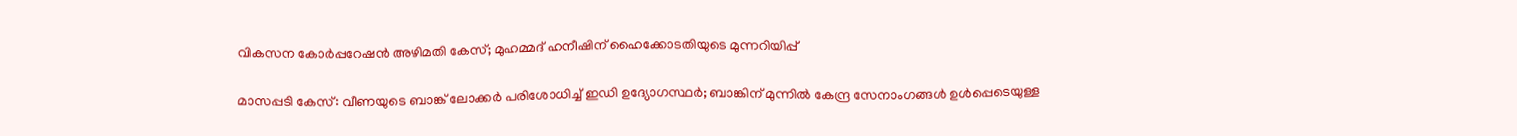വികസന കോർപ്പറേഷൻ അഴിമതി കേസ്; മുഹമ്മദ് ഹനീഷിന് ഹൈക്കോടതിയുടെ മുന്നറിയിപ്പ്

മാസപ്പടി കേസ്: വീണയുടെ ബാങ്ക് ലോക്കർ പരിശോധിച്ച് ഇഡി ഉദ്യോഗസ്ഥർ; ബാങ്കിന് മുന്നിൽ കേന്ദ്ര സേനാംഗങ്ങൾ ഉൾപ്പെടെയുള്ള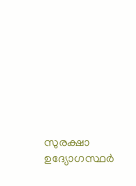സുരക്ഷാ ഉദ്യോഗസ്ഥർ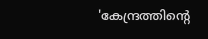'കേന്ദ്രത്തിൻ്റെ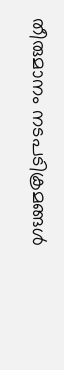തീരുമാനം നടപടിക്രമങ്ങൾ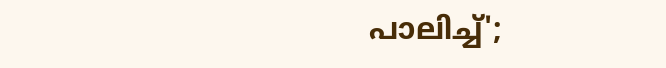പാലിച്ച്';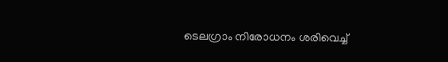ടെലഗ്രാം നിരോധനം ശരിവെച്ച്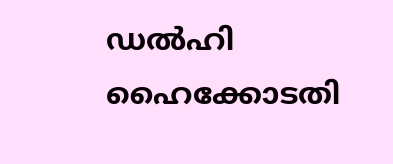ഡൽഹി ഹൈക്കോടതി